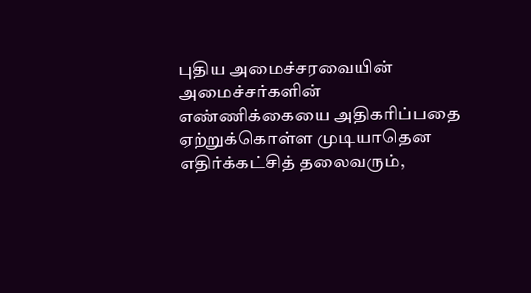புதிய அமைச்சரவையின் அமைச்சர்களின் எண்ணிக்கையை அதிகரிப்பதை ஏற்றுக்கொள்ள முடியாதென எதிர்க்கட்சித் தலைவரும்,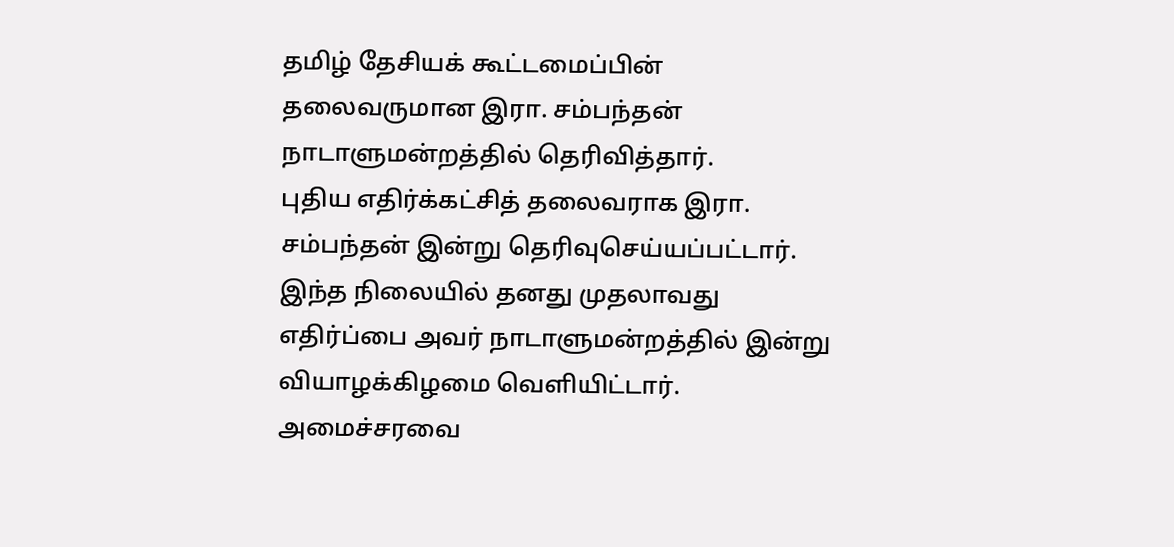தமிழ் தேசியக் கூட்டமைப்பின் தலைவருமான இரா. சம்பந்தன் நாடாளுமன்றத்தில் தெரிவித்தார்.
புதிய எதிர்க்கட்சித் தலைவராக இரா. சம்பந்தன் இன்று தெரிவுசெய்யப்பட்டார். இந்த நிலையில் தனது முதலாவது எதிர்ப்பை அவர் நாடாளுமன்றத்தில் இன்று வியாழக்கிழமை வெளியிட்டார்.
அமைச்சரவை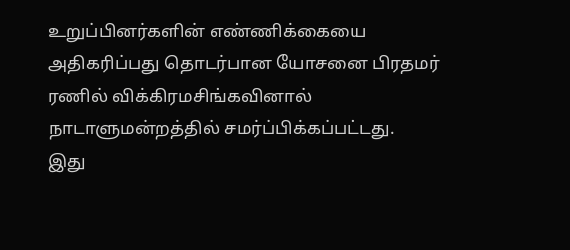உறுப்பினர்களின் எண்ணிக்கையை அதிகரிப்பது தொடர்பான யோசனை பிரதமர் ரணில் விக்கிரமசிங்கவினால் நாடாளுமன்றத்தில் சமர்ப்பிக்கப்பட்டது.
இது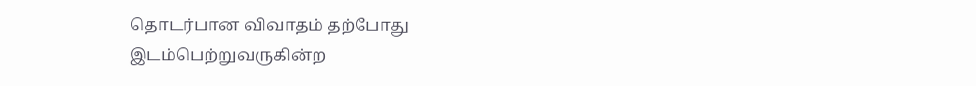தொடர்பான விவாதம் தற்போது இடம்பெற்றுவருகின்ற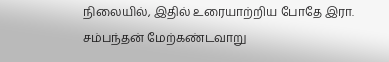நிலையில், இதில் உரையாற்றிய போதே இரா. சம்பந்தன் மேற்கண்டவாறு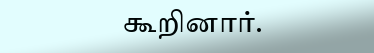கூறினார்.